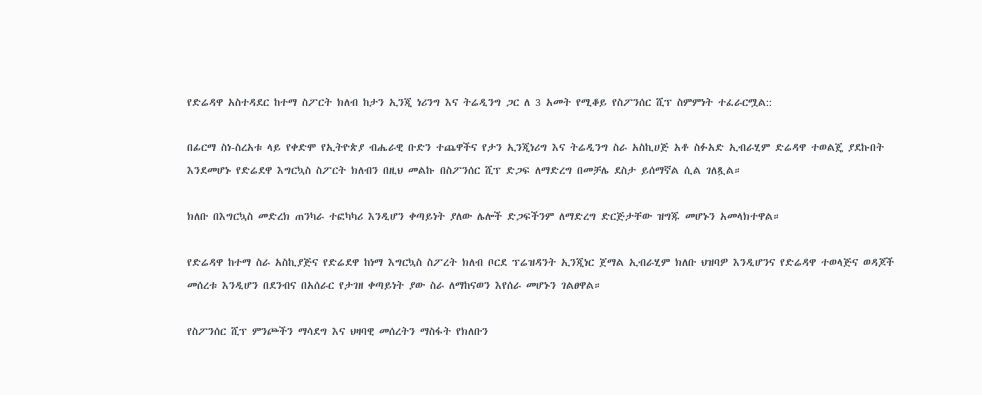የድሬዳዋ አስተዳደር ከተማ ስፖርት ክለብ ከታን ኢንጂ ነሪንግ እና ትሬዲንግ ጋር ለ 3 አመት የሚቆይ የስፖንሰር ሺፕ ስምምነት ተፈራርሟል::

በፊርማ ስነ-ስረአቱ ላይ የቀድሞ የኢትዮጵያ ብሔራዊ ቡድን ተጨዋችና የታን ኢንጂነሪግ እና ትሬዲንግ ስራ አስኪሀጅ አቶ ስፉአድ ኢብራሂም ድሬዳዋ ተወልጄ ያደኩበት እንደመሆኑ የድሬደዋ እግርኳስ ስፖርት ክለብን በዚህ መልኩ በስፖንሰር ሺፕ ድጋፍ ለማድረግ በመቻሌ ደስታ ይሰማኛል ሲል ገለጿል።

ክለቡ በእግርኳስ መድረክ ጠንካራ ተፎካካሪ እንዲሆን ቀጣይነት ያለው ሌሎች ድጋፍችንም ለማድረግ ድርጅታቸው ዝግጁ መሆኑን አመላክተዋል።

የድሬዳዋ ከተማ ስራ አስኪያጅና የድሬደዋ ከነማ እግርኳስ ስፖረት ክለብ ቦርደ ፕሬዝዳንት ኢንጂነር ጀማል ኢብራሂም ክለቡ ህዝባዎ እንዲሆንና የድሬዳዋ ተወላጅና ወዳጆች መሰረቱ እንዲሆን በደንብና በአሰራር የታገዘ ቀጣይነት ያው ስራ ለማከናወን እየሰራ መሆኑን ገልፀዋል።

የስፖንሰር ሺፕ ምንጮችን ማሳደግ እና ህዛባዊ መሰረትን ማስፋት የክለቡን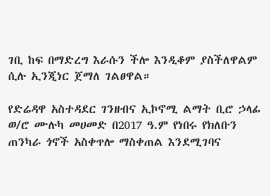ገቢ ከፍ በማድረግ እራሱን ችሎ እንዲቆም ያስችለዋልም ሲሉ ኢንጂነር ጀማለ ገልፀዋል።

የድሬዳዋ አስተዳደር ገንዘብና ኢኮኖሚ ልማት ቢሮ ኃላፊ ወ/ሮ ሙሉካ መሀመድ በ2017 ዓ.ም የነበሩ የክለቡን ጠንካራ ጎኖች አስቀጥሎ ማስቀጠል እንደሚገባና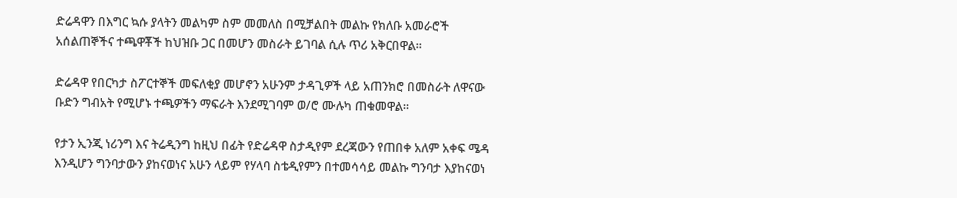ድሬዳዋን በእግር ኳሱ ያላትን መልካም ስም መመለስ በሚቻልበት መልኩ የክለቡ አመራሮች አሰልጠኞችና ተጫዋቾች ከህዝቡ ጋር በመሆን መስራት ይገባል ሲሉ ጥሪ አቅርበዋል።

ድሬዳዋ የበርካታ ስፖርተኞች መፍለቂያ መሆኖን አሁንም ታዳጊዎች ላይ አጠንክሮ በመስራት ለዋናው ቡድን ግብአት የሚሆኑ ተጫዎችን ማፍራት እንደሚገባም ወ/ሮ ሙሉካ ጠቁመዋል።

የታን ኢንጂ ነሪንግ እና ትሬዲንግ ከዚህ በፊት የድሬዳዋ ስታዲየም ደረጃውን የጠበቀ አለም አቀፍ ሜዳ እንዲሆን ግንባታውን ያከናወነና አሁን ላይም የሃላባ ስቴዲየምን በተመሳሳይ መልኩ ግንባታ እያከናወነ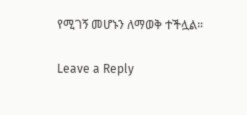የሚገኝ መሆኑን ለማወቅ ተችሏል።

Leave a Reply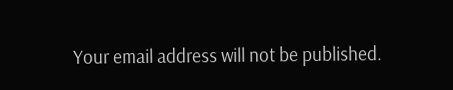Your email address will not be published.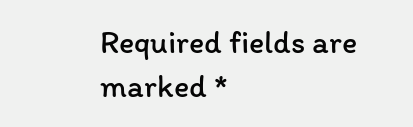Required fields are marked *